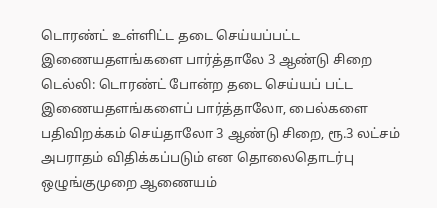டொரண்ட் உள்ளிட்ட தடை செய்யப்பட்ட இணையதளங்களை பார்த்தாலே 3 ஆண்டு சிறை
டெல்லி: டொரண்ட் போன்ற தடை செய்யப் பட்ட இணையதளங்களைப் பார்த்தாலோ, பைல்களை பதிவிறக்கம் செய்தாலோ 3 ஆண்டு சிறை, ரூ.3 லட்சம் அபராதம் விதிக்கப்படும் என தொலைதொடர்பு ஒழுங்குமுறை ஆணையம்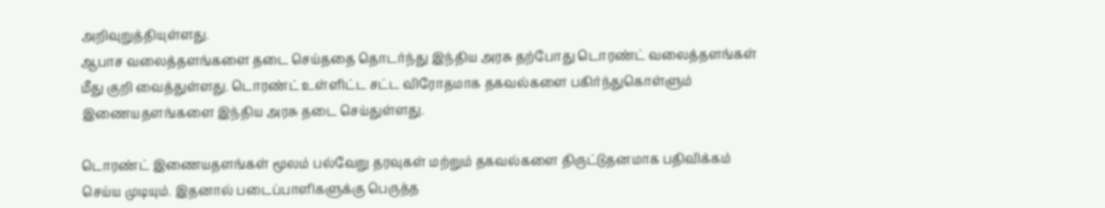அறிவுறுத்தியுள்ளது.
ஆபாச வலைத்தளங்களை தடை செய்ததை தொடர்ந்து இந்திய அரசு தற்போது டொரண்ட் வலைத்தளங்கள் மீது குறி வைத்துள்ளது. டொரண்ட் உள்ளிட்ட சட்ட விரோதமாக தகவல்களை பகிர்ந்துகொள்ளும் இணையதளங்களை இந்திய அரசு தடை செய்துள்ளது.

டொரண்ட் இணையதளங்கள் மூலம் பல்வேறு தரவுகள் மற்றும் தகவல்களை திருட்டுதனமாக பதிவிக்கம் செய்ய முடியும். இதனால் படைப்பாளிகளுக்கு பெருத்த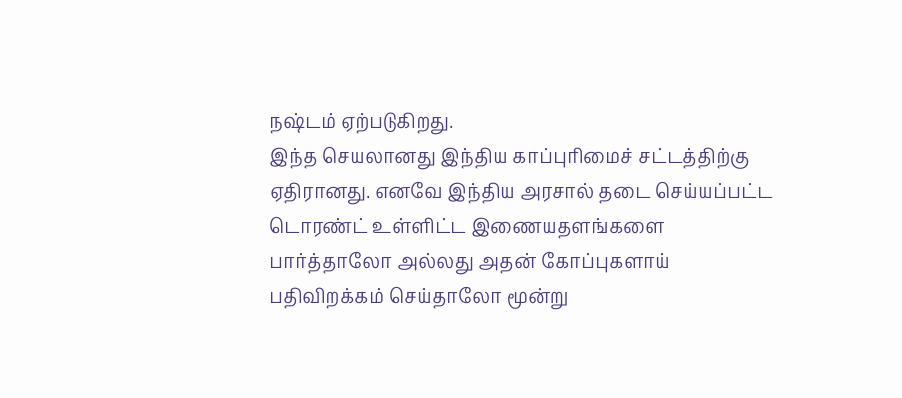நஷ்டம் ஏற்படுகிறது.
இந்த செயலானது இந்திய காப்புரிமைச் சட்டத்திற்கு ஏதிரானது. எனவே இந்திய அரசால் தடை செய்யப்பட்ட டொரண்ட் உள்ளிட்ட இணையதளங்களை பார்த்தாலோ அல்லது அதன் கோப்புகளாய் பதிவிறக்கம் செய்தாலோ மூன்று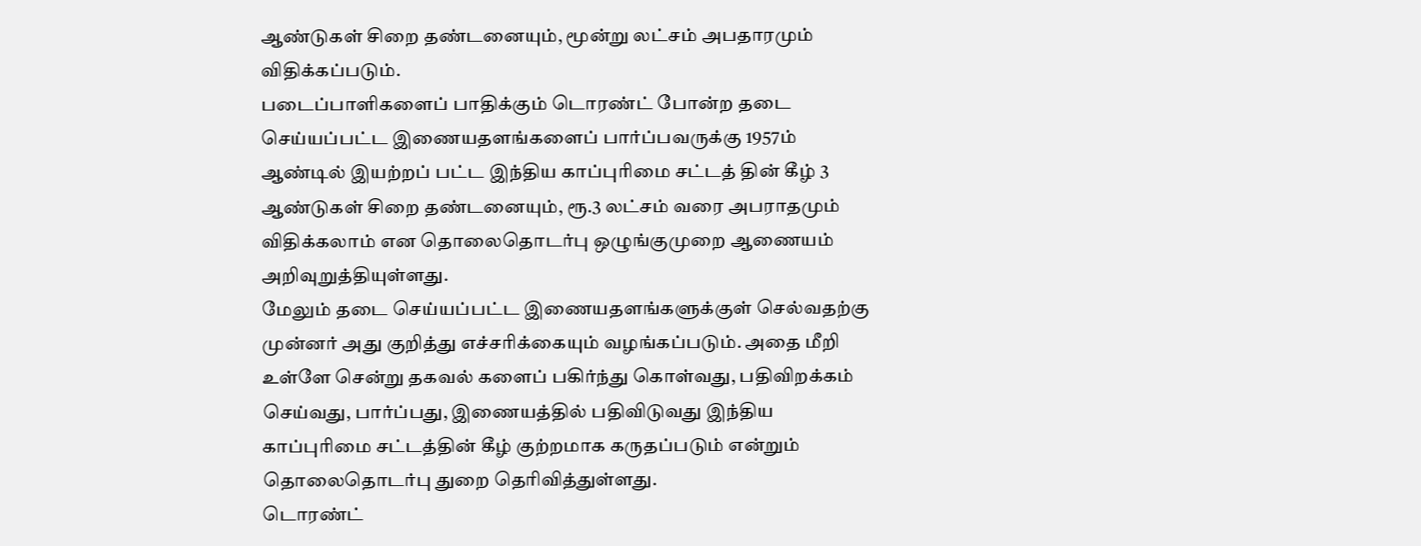ஆண்டுகள் சிறை தண்டனையும், மூன்று லட்சம் அபதாரமும் விதிக்கப்படும்.
படைப்பாளிகளைப் பாதிக்கும் டொரண்ட் போன்ற தடை செய்யப்பட்ட இணையதளங்களைப் பார்ப்பவருக்கு 1957ம் ஆண்டில் இயற்றப் பட்ட இந்திய காப்புரிமை சட்டத் தின் கீழ் 3 ஆண்டுகள் சிறை தண்டனையும், ரூ.3 லட்சம் வரை அபராதமும் விதிக்கலாம் என தொலைதொடர்பு ஒழுங்குமுறை ஆணையம் அறிவுறுத்தியுள்ளது.
மேலும் தடை செய்யப்பட்ட இணையதளங்களுக்குள் செல்வதற்கு முன்னர் அது குறித்து எச்சரிக்கையும் வழங்கப்படும். அதை மீறி உள்ளே சென்று தகவல் களைப் பகிர்ந்து கொள்வது, பதிவிறக்கம் செய்வது, பார்ப்பது, இணையத்தில் பதிவிடுவது இந்திய காப்புரிமை சட்டத்தின் கீழ் குற்றமாக கருதப்படும் என்றும் தொலைதொடர்பு துறை தெரிவித்துள்ளது.
டொரண்ட்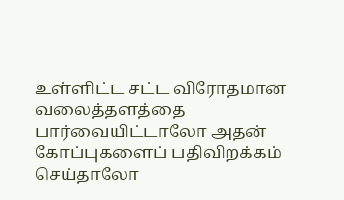உள்ளிட்ட சட்ட விரோதமான வலைத்தளத்தை பார்வையிட்டாலோ அதன் கோப்புகளைப் பதிவிறக்கம் செய்தாலோ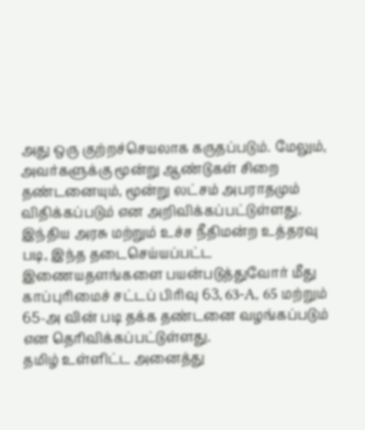அது ஒரு குற்றச்செயலாக கருதப்படும். மேலும், அவர்களுக்கு மூன்று ஆண்டுகள் சிறை தண்டனையும், மூன்று லட்சம் அபராதமும் விதிக்கப்படும் என அறிவிக்கப்பட்டுள்ளது.
இந்திய அரசு மற்றும் உச்ச நீதிமன்ற உத்தரவு படி, இந்த தடைசெய்யப்பட்ட இணையதளங்களை பயன்படுத்துவோர் மீது காப்புரிமைச் சட்டப் பிரிவு 63, 63-A, 65 மற்றும் 65-அ வின் படி தக்க தண்டனை வழங்கப்படும் என தெரிவிக்கப்பட்டுள்ளது.
தமிழ் உள்ளிட்ட அனைத்து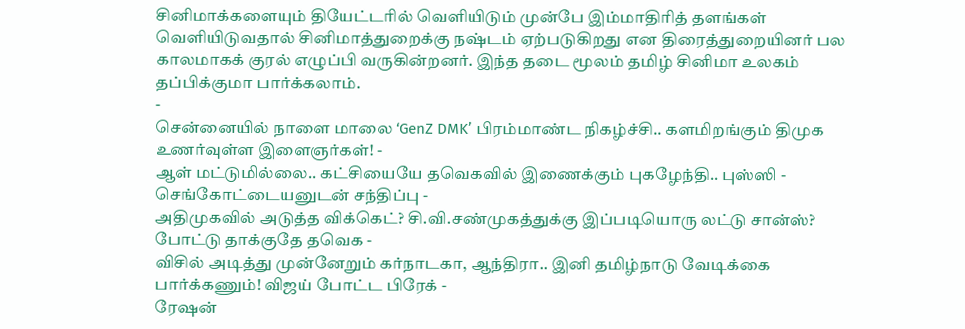சினிமாக்களையும் தியேட்டரில் வெளியிடும் முன்பே இம்மாதிரித் தளங்கள் வெளியிடுவதால் சினிமாத்துறைக்கு நஷ்டம் ஏற்படுகிறது என திரைத்துறையினர் பல காலமாகக் குரல் எழுப்பி வருகின்றனர். இந்த தடை மூலம் தமிழ் சினிமா உலகம் தப்பிக்குமா பார்க்கலாம்.
-
சென்னையில் நாளை மாலை ‘GenZ DMK’ பிரம்மாண்ட நிகழ்ச்சி.. களமிறங்கும் திமுக உணர்வுள்ள இளைஞர்கள்! -
ஆள் மட்டுமில்லை.. கட்சியையே தவெகவில் இணைக்கும் புகழேந்தி.. புஸ்ஸி - செங்கோட்டையனுடன் சந்திப்பு -
அதிமுகவில் அடுத்த விக்கெட்? சி.வி.சண்முகத்துக்கு இப்படியொரு லட்டு சான்ஸ்? போட்டு தாக்குதே தவெக -
விசில் அடித்து முன்னேறும் கர்நாடகா, ஆந்திரா.. இனி தமிழ்நாடு வேடிக்கை பார்க்கணும்! விஜய் போட்ட பிரேக் -
ரேஷன்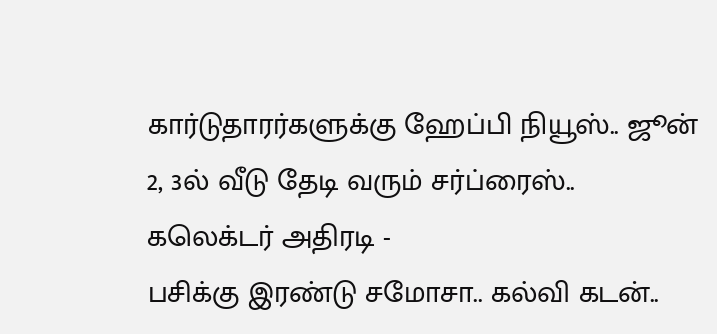கார்டுதாரர்களுக்கு ஹேப்பி நியூஸ்.. ஜூன் 2, 3ல் வீடு தேடி வரும் சர்ப்ரைஸ்.. கலெக்டர் அதிரடி -
பசிக்கு இரண்டு சமோசா.. கல்வி கடன்..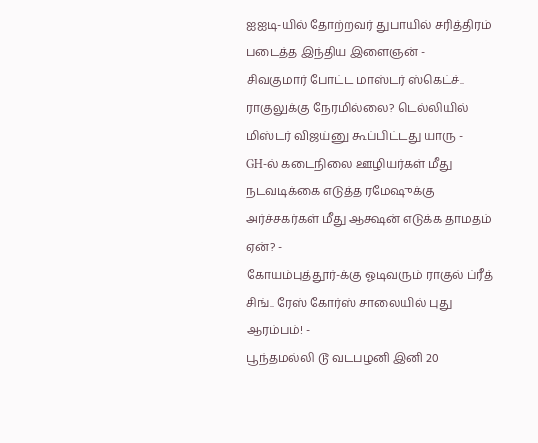ஐஐடி-யில் தோற்றவர் துபாயில் சரித்திரம் படைத்த இந்திய இளைஞன் -
சிவகுமார் போட்ட மாஸ்டர் ஸ்கெட்ச்.. ராகுலுக்கு நேரமில்லை? டெல்லியில் மிஸ்டர் விஜய்னு கூப்பிட்டது யாரு -
GH-ல் கடைநிலை ஊழியர்கள் மீது நடவடிக்கை எடுத்த ரமேஷுக்கு அர்ச்சகர்கள் மீது ஆக்ஷன் எடுக்க தாமதம் ஏன்? -
கோயம்புத்தூர்-க்கு ஓடிவரும் ராகுல் ப்ரீத் சிங்.. ரேஸ் கோர்ஸ் சாலையில் புது ஆரம்பம்! -
பூந்தமல்லி டூ வடபழனி இனி 20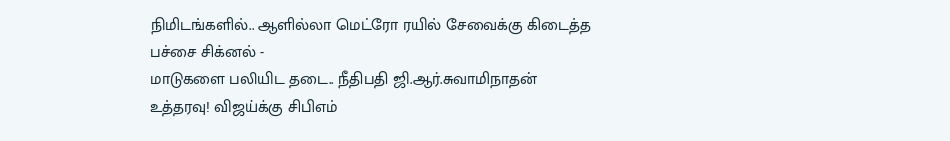நிமிடங்களில்.. ஆளில்லா மெட்ரோ ரயில் சேவைக்கு கிடைத்த பச்சை சிக்னல் -
மாடுகளை பலியிட தடை.. நீதிபதி ஜி.ஆர்.சுவாமிநாதன் உத்தரவு! விஜய்க்கு சிபிஎம்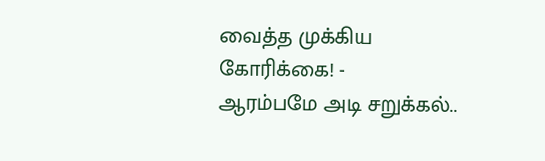வைத்த முக்கிய கோரிக்கை! -
ஆரம்பமே அடி சறுக்கல்..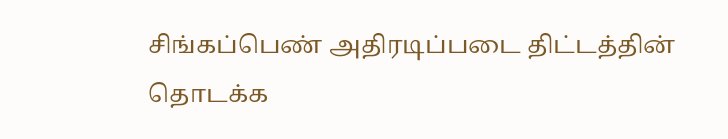சிங்கப்பெண் அதிரடிப்படை திட்டத்தின் தொடக்க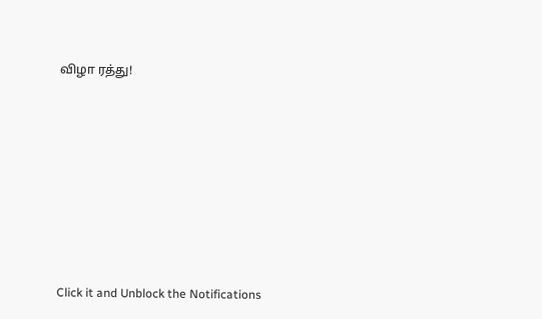விழா ரத்து!












Click it and Unblock the Notifications